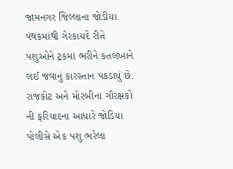જામનગર જિલ્લાના જોડીયા પંથકમાંથી ગેરકાયદે રીતે પશુઓને ટ્રકમાં ભરીને કતલખાને લઈ જવાનું કારસ્તાન પકડાયું છે. રાજકોટ અને મોરબીના ગૌરક્ષકો ની ફરિયાદના આધારે જોડિયા પોલીસે એક પશુ ભરેલા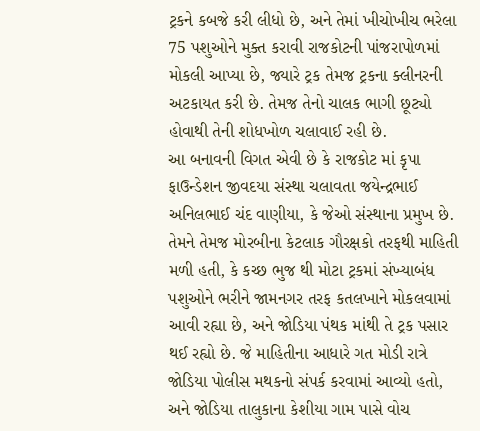ટ્રકને કબજે કરી લીધો છે, અને તેમાં ખીચોખીચ ભરેલા 75 પશુઓને મુક્ત કરાવી રાજકોટની પાંજરાપોળમાં મોકલી આપ્યા છે, જ્યારે ટ્રક તેમજ ટ્રકના ક્લીનરની અટકાયત કરી છે. તેમજ તેનો ચાલક ભાગી છૂટ્યો હોવાથી તેની શોધખોળ ચલાવાઈ રહી છે.
આ બનાવની વિગત એવી છે કે રાજકોટ માં કૃપા ફાઉન્ડેશન જીવદયા સંસ્થા ચલાવતા જયેન્દ્રભાઈ અનિલભાઈ ચંદ વાણીયા, કે જેઓ સંસ્થાના પ્રમુખ છે. તેમને તેમજ મોરબીના કેટલાક ગૌરક્ષકો તરફથી માહિતી મળી હતી, કે કચ્છ ભુજ થી મોટા ટ્રકમાં સંખ્યાબંધ પશુઓને ભરીને જામનગર તરફ કતલખાને મોકલવામાં આવી રહ્યા છે, અને જોડિયા પંથક માંથી તે ટ્રક પસાર થઈ રહ્યો છે. જે માહિતીના આધારે ગત મોડી રાત્રે જોડિયા પોલીસ મથકનો સંપર્ક કરવામાં આવ્યો હતો, અને જોડિયા તાલુકાના કેશીયા ગામ પાસે વોચ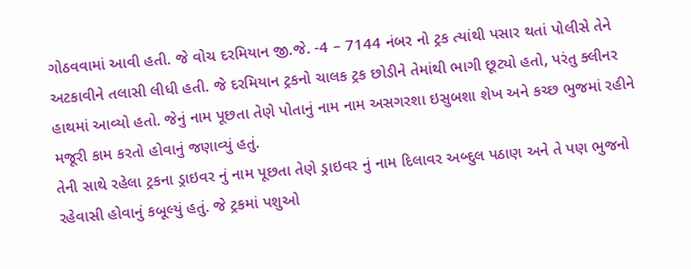ગોઠવવામાં આવી હતી. જે વોચ દરમિયાન જી.જે. -4 – 7144 નંબર નો ટ્રક ત્યાંથી પસાર થતાં પોલીસે તેને અટકાવીને તલાસી લીધી હતી. જે દરમિયાન ટ્રકનો ચાલક ટ્રક છોડીને તેમાંથી ભાગી છૂટ્યો હતો, પરંતુ ક્લીનર હાથમાં આવ્યો હતો. જેનું નામ પૂછતા તેણે પોતાનું નામ નામ અસગરશા ઇસુબશા શેખ અને કચ્છ ભુજમાં રહીને મજૂરી કામ કરતો હોવાનું જણાવ્યું હતું.
તેની સાથે રહેલા ટ્રકના ડ્રાઇવર નું નામ પૂછતા તેણે ડ્રાઇવર નું નામ દિલાવર અબ્દુલ પઠાણ અને તે પણ ભુજનો રહેવાસી હોવાનું કબૂલ્યું હતું. જે ટ્રકમાં પશુઓ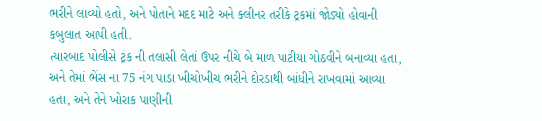ભરીને લાવ્યો હતો, અને પોતાને મદદ માટે અને ક્લીનર તરીકે ટ્રકમાં જોડ્યો હોવાની કબુલાત આપી હતી.
ત્યારબાદ પોલીસે ટ્રક ની તલાસી લેતાં ઉપર નીચે બે માળ પાટીયા ગોઠવીને બનાવ્યા હતા, અને તેમાં ભેંસ ના 75 નંગ પાડા ખીચોખીચ ભરીને દોરડાથી બાંધીને રાખવામાં આવ્યા હતા, અને તેને ખોરાક પાણીની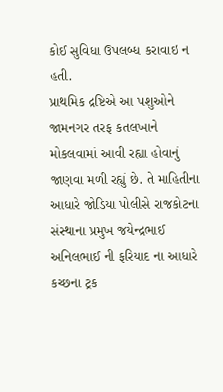કોઈ સુવિધા ઉપલબ્ધ કરાવાઇ ન હતી.
પ્રાથમિક દ્રષ્ટિએ આ પશુઓને જામનગર તરફ કતલખાને મોકલવામાં આવી રહ્યા હોવાનું જાણવા મળી રહ્યું છે. તે માહિતીના આધારે જોડિયા પોલીસે રાજકોટના સંસ્થાના પ્રમુખ જયેન્દ્રભાઈ અનિલભાઈ ની ફરિયાદ ના આધારે કચ્છના ટ્રક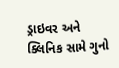ડ્રાઇવર અને ક્લિનિક સામે ગુનો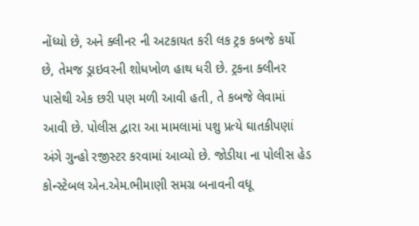નોંધ્યો છે, અને ક્લીનર ની અટકાયત કરી લક ટ્રક કબજે કર્યો છે, તેમજ ડ્રાઇવરની શોધખોળ હાથ ધરી છે. ટ્રકના ક્લીનર પાસેથી એક છરી પણ મળી આવી હતી, તે કબજે લેવામાં આવી છે. પોલીસ દ્વારા આ મામલામાં પશુ પ્રત્યે ઘાતકીપણાં અંગે ગુન્હો રજીસ્ટર કરવામાં આવ્યો છે. જોડીયા ના પોલીસ હેડ કોન્સ્ટેબલ એન.એમ.ભીમાણી સમગ્ર બનાવની વધૂ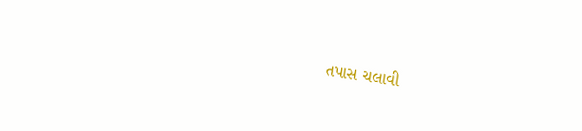તપાસ ચલાવી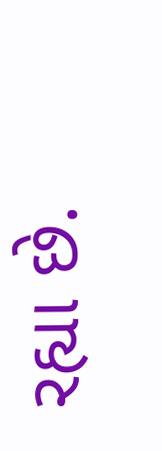રહ્યા છે.